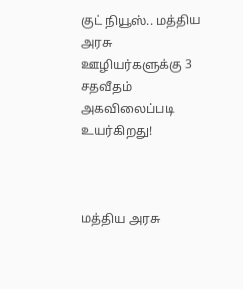குட் நியூஸ்.. மத்திய அரசு ஊழியர்களுக்கு 3 சதவீதம் அகவிலைப்படி உயர்கிறது!



மத்திய அரசு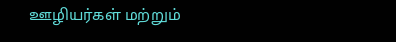ஊழியர்கள் மற்றும்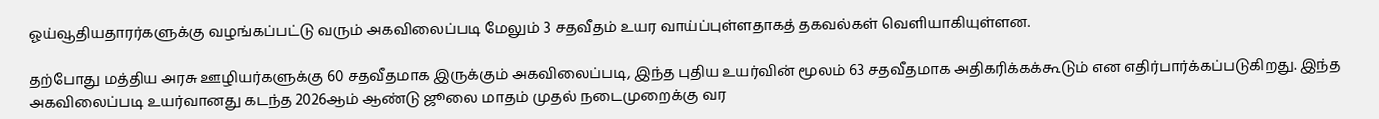ஓய்வூதியதாரர்களுக்கு வழங்கப்பட்டு வரும் அகவிலைப்படி மேலும் 3 சதவீதம் உயர வாய்ப்புள்ளதாகத் தகவல்கள் வெளியாகியுள்ளன.

தற்போது மத்திய அரசு ஊழியர்களுக்கு 60 சதவீதமாக இருக்கும் அகவிலைப்படி, இந்த புதிய உயர்வின் மூலம் 63 சதவீதமாக அதிகரிக்கக்கூடும் என எதிர்பார்க்கப்படுகிறது. இந்த அகவிலைப்படி உயர்வானது கடந்த 2026ஆம் ஆண்டு ஜூலை மாதம் முதல் நடைமுறைக்கு வர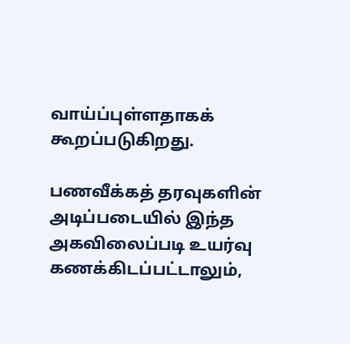வாய்ப்புள்ளதாகக் கூறப்படுகிறது.

பணவீக்கத் தரவுகளின் அடிப்படையில் இந்த அகவிலைப்படி உயர்வு கணக்கிடப்பட்டாலும்,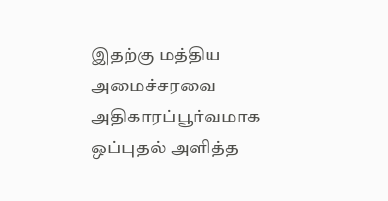இதற்கு மத்திய அமைச்சரவை அதிகாரப்பூர்வமாக ஒப்புதல் அளித்த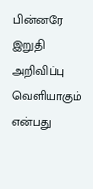பின்னரே இறுதி அறிவிப்பு வெளியாகும் என்பது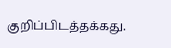குறிப்பிடத்தக்கது.